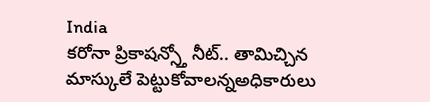India
కరోనా ప్రికాషన్స్తో నీట్.. తామిచ్చిన మాస్కులే పెట్టుకోవాలన్నఅధికారులు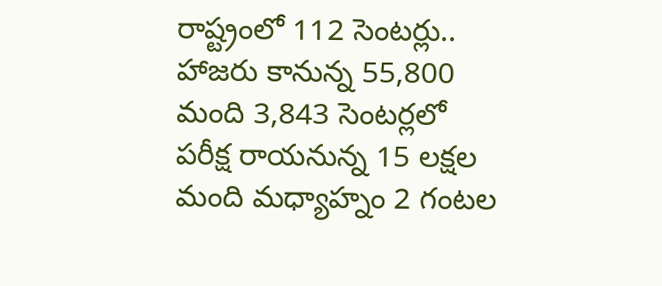రాష్ట్రంలో 112 సెంటర్లు.. హాజరు కానున్న 55,800 మంది 3,843 సెంటర్లలో పరీక్ష రాయనున్న 15 లక్షల మంది మధ్యాహ్నం 2 గంటల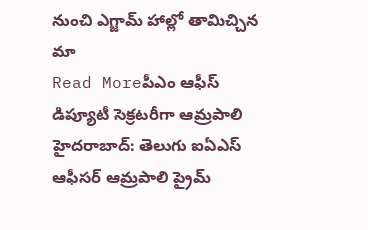నుంచి ఎగ్జామ్ హాల్లో తామిచ్చిన మా
Read Moreపీఎం ఆఫీస్ డిప్యూటీ సెక్రటరీగా ఆమ్రపాలి
హైదరాబాద్: తెలుగు ఐఏఎస్ ఆఫీసర్ ఆమ్రపాలి ప్రైమ్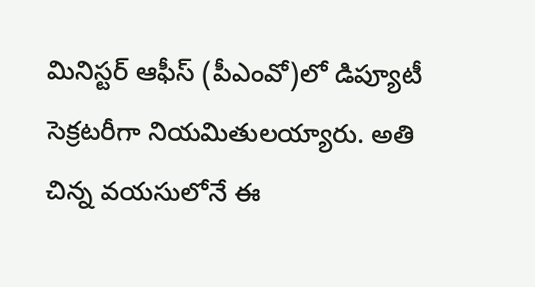మినిస్టర్ ఆఫీస్ (పీఎంవో)లో డిప్యూటీ సెక్రటరీగా నియమితులయ్యారు. అతి చిన్న వయసులోనే ఈ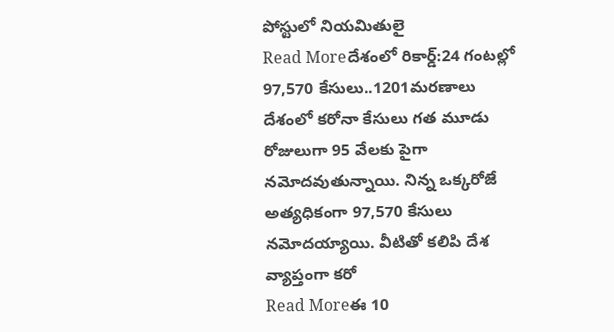పోస్టులో నియమితులై
Read Moreదేశంలో రికార్డ్:24 గంటల్లో 97,570 కేసులు..1201మరణాలు
దేశంలో కరోనా కేసులు గత మూడు రోజులుగా 95 వేలకు పైగా నమోదవుతున్నాయి. నిన్న ఒక్కరోజే అత్యధికంగా 97,570 కేసులు నమోదయ్యాయి. వీటితో కలిపి దేశ వ్యాప్తంగా కరో
Read Moreఈ 10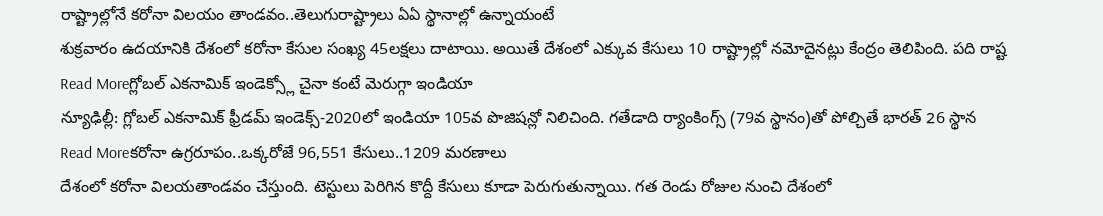రాష్ట్రాల్లోనే కరోనా విలయం తాండవం..తెలుగురాష్ట్రాలు ఏఏ స్థానాల్లో ఉన్నాయంటే
శుక్రవారం ఉదయానికి దేశంలో కరోనా కేసుల సంఖ్య 45లక్షలు దాటాయి. అయితే దేశంలో ఎక్కువ కేసులు 10 రాష్ట్రాల్లో నమోదైనట్లు కేంద్రం తెలిపింది. పది రాష్ట
Read Moreగ్లోబల్ ఎకనామిక్ ఇండెక్స్లో చైనా కంటే మెరుగ్గా ఇండియా
న్యూఢిల్లీ: గ్లోబల్ ఎకనామిక్ ఫ్రీడమ్ ఇండెక్స్-2020లో ఇండియా 105వ పొజిషన్లో నిలిచింది. గతేడాది ర్యాంకింగ్స్ (79వ స్థానం)తో పోల్చితే భారత్ 26 స్థాన
Read Moreకరోనా ఉగ్రరూపం..ఒక్కరోజే 96,551 కేసులు..1209 మరణాలు
దేశంలో కరోనా విలయతాండవం చేస్తుంది. టెస్టులు పెరిగిన కొద్దీ కేసులు కూడా పెరుగుతున్నాయి. గత రెండు రోజుల నుంచి దేశంలో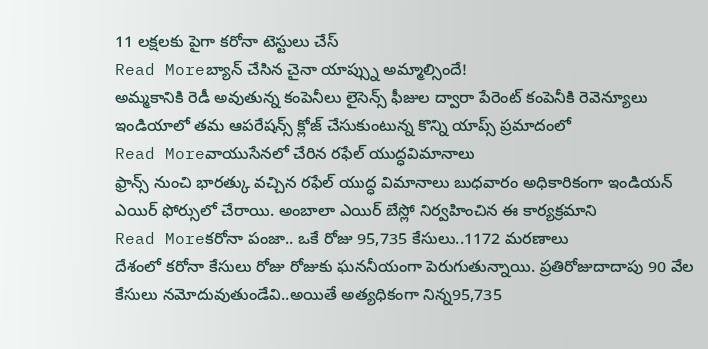11 లక్షలకు పైగా కరోనా టెస్టులు చేస్
Read Moreబ్యాన్ చేసిన చైనా యాప్స్ను అమ్మాల్సిందే!
అమ్మకానికి రెడీ అవుతున్న కంపెనీలు లైసెన్స్ ఫీజుల ద్వారా పేరెంట్ కంపెనీకి రెవెన్యూలు ఇండియాలో తమ ఆపరేషన్స్ క్లోజ్ చేసుకుంటున్న కొన్ని యాప్స్ ప్రమాదంలో
Read Moreవాయుసేనలో చేరిన రఫేల్ యుద్ధవిమానాలు
ఫ్రాన్స్ నుంచి భారత్కు వచ్చిన రఫేల్ యుద్ధ విమానాలు బుధవారం అధికారికంగా ఇండియన్ ఎయిర్ ఫోర్సులో చేరాయి. అంబాలా ఎయిర్ బేస్లో నిర్వహించిన ఈ కార్యక్రమాని
Read Moreకరోనా పంజా.. ఒకే రోజు 95,735 కేసులు..1172 మరణాలు
దేశంలో కరోనా కేసులు రోజు రోజుకు ఘననీయంగా పెరుగుతున్నాయి. ప్రతిరోజుదాదాపు 90 వేల కేసులు నమోదువుతుండేవి..అయితే అత్యధికంగా నిన్న95,735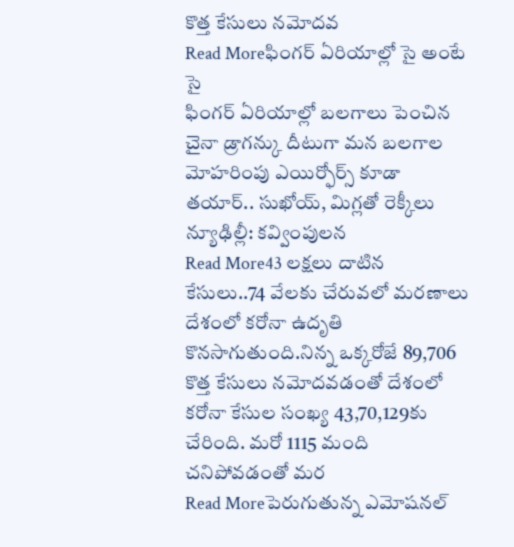కొత్త కేసులు నమోదవ
Read Moreఫింగర్ ఏరియాల్లో సై అంటే సై
ఫింగర్ ఏరియాల్లో బలగాలు పెంచిన చైనా డ్రాగన్కు దీటుగా మన బలగాల మోహరింపు ఎయిర్ఫోర్స్ కూడా తయార్.. సుఖోయ్, మిగ్లతో రెక్కీలు న్యూఢిల్లీ: కవ్వింపులన
Read More43 లక్షలు దాటిన కేసులు..74 వేలకు చేరువలో మరణాలు
దేశంలో కరోనా ఉదృతి కొనసాగుతుంది.నిన్న ఒక్కరోజే 89,706 కొత్త కేసులు నమోదవడంతో దేశంలో కరోనా కేసుల సంఖ్య 43,70,129కు చేరింది. మరో 1115 మంది చనిపోవడంతో మర
Read Moreపెరుగుతున్న ఎమోషనల్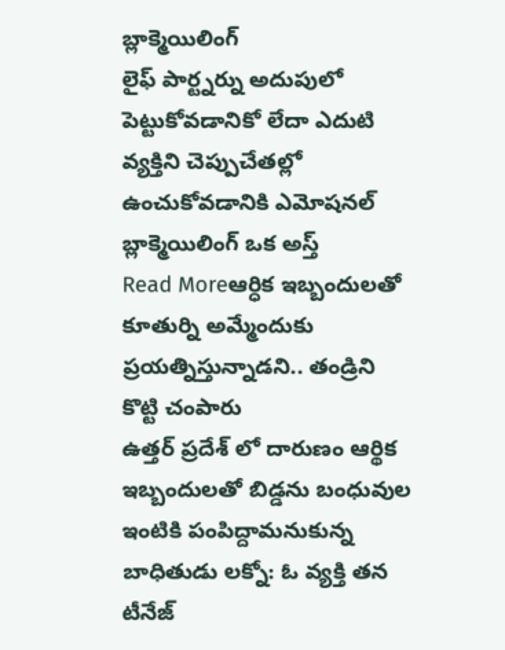బ్లాక్మెయిలింగ్
లైఫ్ పార్ట్నర్ను అదుపులో పెట్టుకోవడానికో లేదా ఎదుటి వ్యక్తిని చెప్పుచేతల్లో ఉంచుకోవడానికి ఎమోషనల్ బ్లాక్మెయిలింగ్ ఒక అస్త్
Read Moreఆర్ధిక ఇబ్బందులతో కూతుర్ని అమ్మేందుకు ప్రయత్నిస్తున్నాడని.. తండ్రిని కొట్టి చంపారు
ఉత్తర్ ప్రదేశ్ లో దారుణం ఆర్థిక ఇబ్బందులతో బిడ్డను బంధువుల ఇంటికి పంపిద్దామనుకున్న బాధితుడు లక్నో: ఓ వ్యక్తి తన టీనేజ్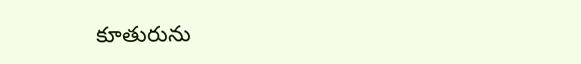కూతురును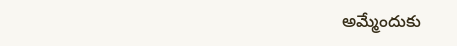అమ్మేందుకు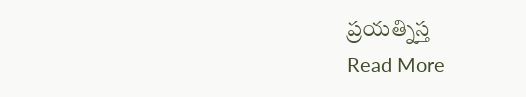ప్రయత్నిస్త
Read More